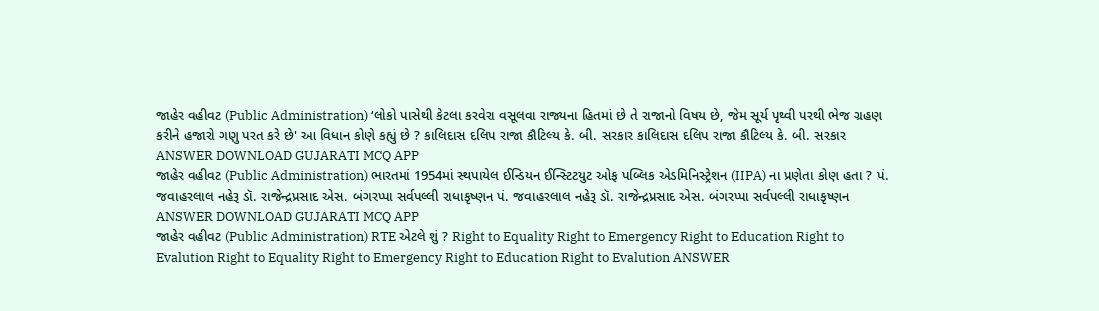જાહેર વહીવટ (Public Administration) ‘લોકો પાસેથી કેટલા કરવેરા વસૂલવા રાજ્યના હિતમાં છે તે રાજાનો વિષય છે, જેમ સૂર્ય પૃથ્વી પરથી ભેજ ગ્રહણ કરીને હજારો ગણુ પરત કરે છે' આ વિધાન કોણે કહ્યું છે ? કાલિદાસ દલિપ રાજા કૌટિલ્ય કે. બી. સરકાર કાલિદાસ દલિપ રાજા કૌટિલ્ય કે. બી. સરકાર ANSWER DOWNLOAD GUJARATI MCQ APP
જાહેર વહીવટ (Public Administration) ભારતમાં 1954માં સ્થપાયેલ ઈન્ડિયન ઈન્સ્ટિટયુટ ઓફ પબ્લિક એડમિનિસ્ટ્રેશન (IIPA) ના પ્રણેતા કોણ હતા ? પં. જવાહરલાલ નહેરૂ ડૉ. રાજેન્દ્રપ્રસાદ એસ. બંગરપ્પા સર્વપલ્લી રાધાકૃષ્ણન પં. જવાહરલાલ નહેરૂ ડૉ. રાજેન્દ્રપ્રસાદ એસ. બંગરપ્પા સર્વપલ્લી રાધાકૃષ્ણન ANSWER DOWNLOAD GUJARATI MCQ APP
જાહેર વહીવટ (Public Administration) RTE એટલે શું ? Right to Equality Right to Emergency Right to Education Right to Evalution Right to Equality Right to Emergency Right to Education Right to Evalution ANSWER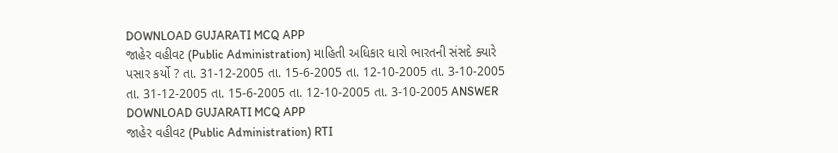DOWNLOAD GUJARATI MCQ APP
જાહેર વહીવટ (Public Administration) માહિતી અધિકાર ધારો ભારતની સંસદે ક્યારે પસાર કર્યો ? તા. 31-12-2005 તા. 15-6-2005 તા. 12-10-2005 તા. 3-10-2005 તા. 31-12-2005 તા. 15-6-2005 તા. 12-10-2005 તા. 3-10-2005 ANSWER DOWNLOAD GUJARATI MCQ APP
જાહેર વહીવટ (Public Administration) RTI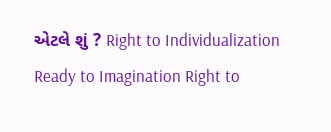એટલે શું ? Right to Individualization Ready to Imagination Right to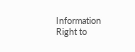Information Right to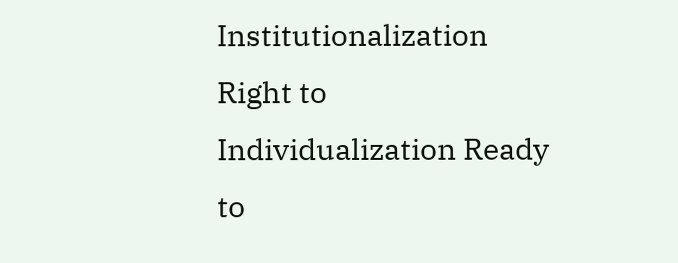Institutionalization Right to Individualization Ready to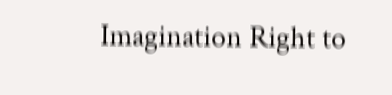Imagination Right to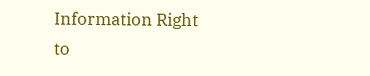Information Right to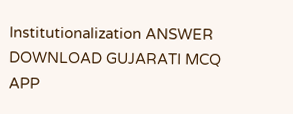Institutionalization ANSWER DOWNLOAD GUJARATI MCQ APP